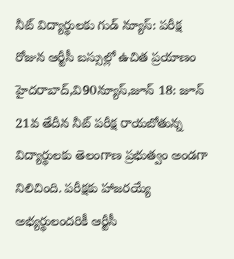నీట్ విద్యార్థులకు గుడ్ న్యూస్: పరీక్ష రోజున ఆర్టీసీ బస్సుల్లో ఉచిత ప్రయాణం
హైదరాబాద్,వి90న్యూస్,జూన్ 18: జూన్ 21వ తేదీన నీట్ పరీక్ష రాయబోతున్న విద్యార్థులకు తెలంగాణ ప్రభుత్వం అండగా నిలిచింది. పరీక్షకు హాజరయ్యే అభ్యర్థులందరికీ ఆర్టీసీ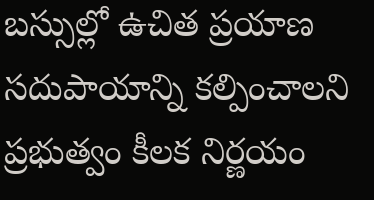బస్సుల్లో ఉచిత ప్రయాణ సదుపాయాన్ని కల్పించాలని ప్రభుత్వం కీలక నిర్ణయం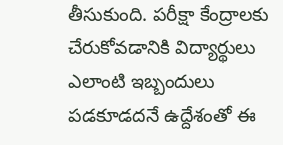తీసుకుంది. పరీక్షా కేంద్రాలకు చేరుకోవడానికి విద్యార్థులు ఎలాంటి ఇబ్బందులు పడకూడదనే ఉద్దేశంతో ఈ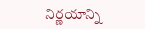నిర్ణయాన్ని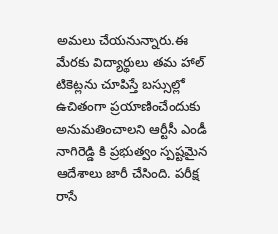అమలు చేయనున్నారు.ఈ మేరకు విద్యార్థులు తమ హాల్ టికెట్లను చూపిస్తే బస్సుల్లో ఉచితంగా ప్రయాణించేందుకు అనుమతించాలని ఆర్టీసీ ఎండీ నాగిరెడ్డి కి ప్రభుత్వం స్పష్టమైన ఆదేశాలు జారీ చేసింది. పరీక్ష రాసే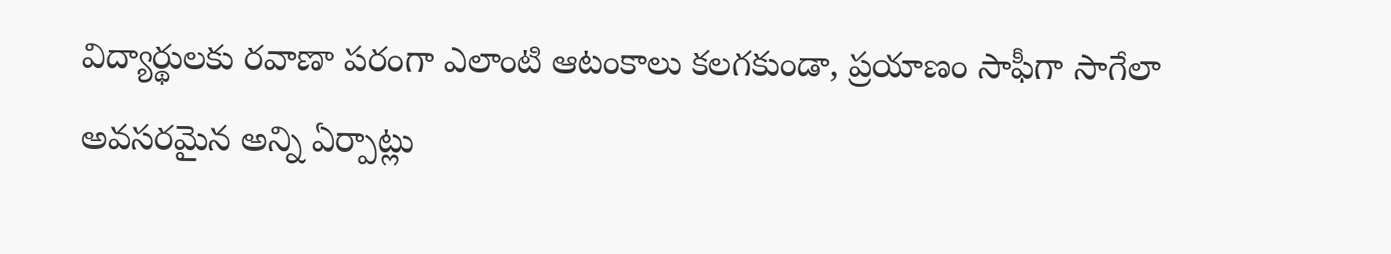విద్యార్థులకు రవాణా పరంగా ఎలాంటి ఆటంకాలు కలగకుండా, ప్రయాణం సాఫీగా సాగేలా అవసరమైన అన్ని ఏర్పాట్లు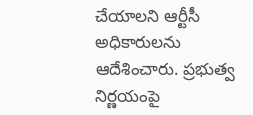చేయాలని ఆర్టీసీ అధికారులను ఆదేశించారు. ప్రభుత్వ నిర్ణయంపై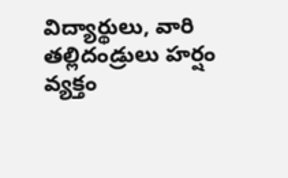విద్యార్థులు, వారి తల్లిదండ్రులు హర్షం వ్యక్తం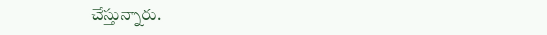చేస్తున్నారు.